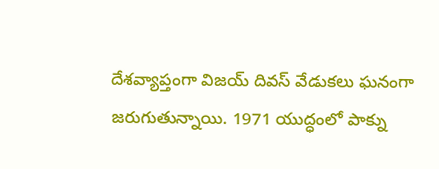దేశవ్యాప్తంగా విజయ్ దివస్ వేడుకలు ఘనంగా జరుగుతున్నాయి. 1971 యుద్ధంలో పాక్ను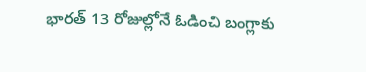భారత్ 13 రోజుల్లోనే ఓడించి బంగ్లాకు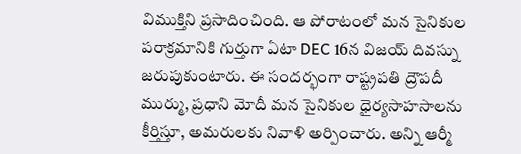విముక్తిని ప్రసాదించింది. ఆ పోరాటంలో మన సైనికుల పరాక్రమానికి గుర్తుగా ఏటా DEC 16న విజయ్ దివస్ను జరుపుకుంటారు. ఈ సందర్భంగా రాష్ట్రపతి ద్రౌపదీ ముర్ము, ప్రధాని మోదీ మన సైనికుల ధైర్యసాహసాలను కీర్తిస్తూ, అమరులకు నివాళి అర్పించారు. అన్ని ఆర్మీ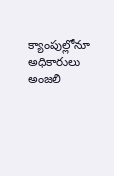క్యాంపుల్లోనూ అధికారులు అంజలి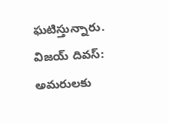ఘటిస్తున్నారు.
విజయ్ దివస్: అమరులకు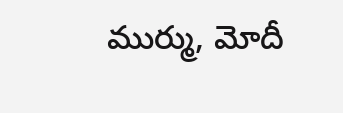ముర్ము, మోదీ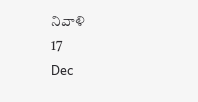నివాళి
17
Dec